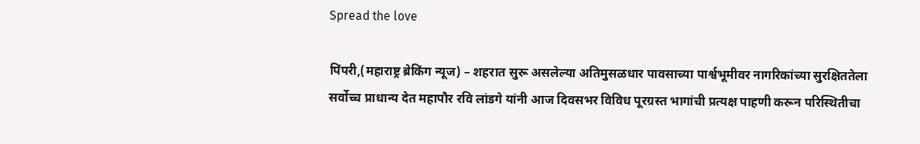Spread the love

पिंपरी,(महाराष्ट्र ब्रेकिंग न्यूज) – शहरात सुरू असलेल्या अतिमुसळधार पावसाच्या पार्श्वभूमीवर नागरिकांच्या सुरक्षिततेला सर्वोच्च प्राधान्य देत महापौर रवि लांडगे यांनी आज दिवसभर विविध पूरग्रस्त भागांची प्रत्यक्ष पाहणी करून परिस्थितीचा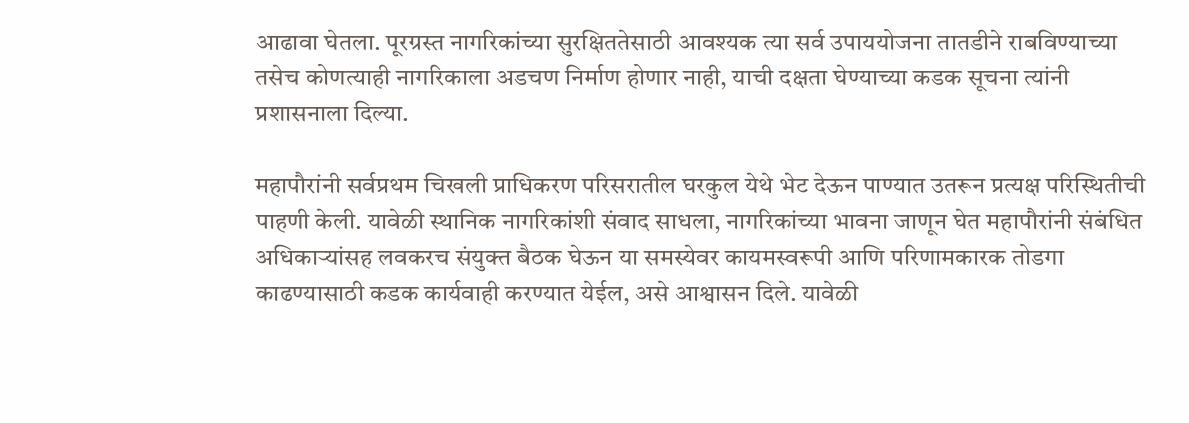आढावा घेतला. पूरग्रस्त नागरिकांच्या सुरक्षिततेसाठी आवश्यक त्या सर्व उपाययोजना तातडीने राबविण्याच्या तसेच कोणत्याही नागरिकाला अडचण निर्माण होणार नाही, याची दक्षता घेण्याच्या कडक सूचना त्यांनी प्रशासनाला दिल्या.

महापौरांनी सर्वप्रथम चिखली प्राधिकरण परिसरातील घरकुल येथे भेट देऊन पाण्यात उतरून प्रत्यक्ष परिस्थितीची पाहणी केली. यावेळी स्थानिक नागरिकांशी संवाद साधला, नागरिकांच्या भावना जाणून घेत महापौरांनी संबंधित अधिकाऱ्यांसह लवकरच संयुक्त बैठक घेऊन या समस्येवर कायमस्वरूपी आणि परिणामकारक तोडगा काढण्यासाठी कडक कार्यवाही करण्यात येईल, असे आश्वासन दिले. यावेळी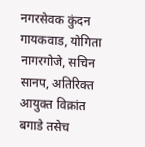नगरसेवक कुंदन गायकवाड, योगिता नागरगोजे, सचिन सानप, अतिरिक्त आयुक्त विक्रांत बगाडे तसेच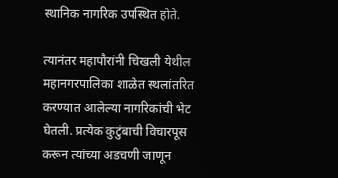स्थानिक नागरिक उपस्थित होते.

त्यानंतर महापौरांनी चिखली येथील महानगरपालिका शाळेत स्थलांतरित करण्यात आलेल्या नागरिकांची भेट घेतली. प्रत्येक कुटुंबाची विचारपूस करून त्यांच्या अडचणी जाणून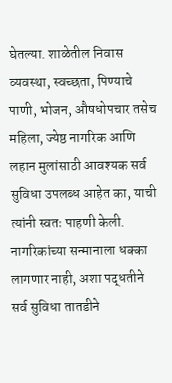घेतल्या. शाळेतील निवास व्यवस्था, स्वच्छता, पिण्याचे पाणी, भोजन, औषधोपचार तसेच महिला, ज्येष्ठ नागरिक आणि लहान मुलांसाठी आवश्यक सर्व सुविधा उपलब्ध आहेत का, याची त्यांनी स्वतः पाहणी केली. नागरिकांच्या सन्मानाला धक्का लागणार नाही, अशा पद्धतीने सर्व सुविधा तातडीने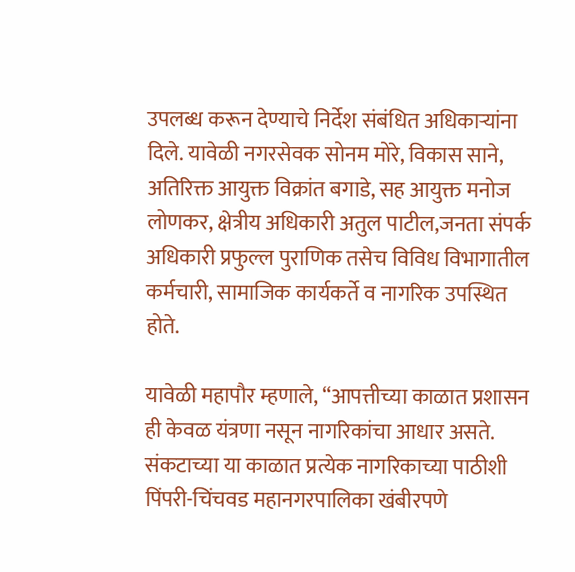उपलब्ध करून देण्याचे निर्देश संबंधित अधिकाऱ्यांना दिले. यावेळी नगरसेवक सोनम मोरे, विकास साने, अतिरिक्त आयुक्त विक्रांत बगाडे, सह आयुक्त मनोज लोणकर, क्षेत्रीय अधिकारी अतुल पाटील,जनता संपर्क अधिकारी प्रफुल्ल पुराणिक तसेच विविध विभागातील कर्मचारी, सामाजिक कार्यकर्ते व नागरिक उपस्थित होते.

यावेळी महापौर म्हणाले, “आपत्तीच्या काळात प्रशासन ही केवळ यंत्रणा नसून नागरिकांचा आधार असते. संकटाच्या या काळात प्रत्येक नागरिकाच्या पाठीशी पिंपरी-चिंचवड महानगरपालिका खंबीरपणे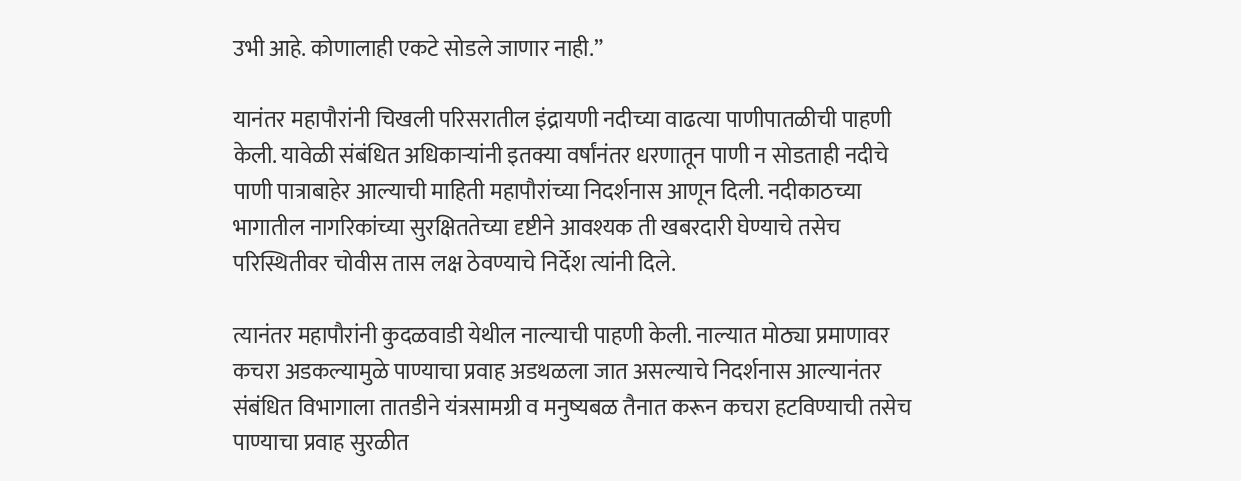उभी आहे. कोणालाही एकटे सोडले जाणार नाही.”

यानंतर महापौरांनी चिखली परिसरातील इंद्रायणी नदीच्या वाढत्या पाणीपातळीची पाहणी केली. यावेळी संबंधित अधिकाऱ्यांनी इतक्या वर्षांनंतर धरणातून पाणी न सोडताही नदीचे पाणी पात्राबाहेर आल्याची माहिती महापौरांच्या निदर्शनास आणून दिली. नदीकाठच्या भागातील नागरिकांच्या सुरक्षिततेच्या दृष्टीने आवश्यक ती खबरदारी घेण्याचे तसेच परिस्थितीवर चोवीस तास लक्ष ठेवण्याचे निर्देश त्यांनी दिले.

त्यानंतर महापौरांनी कुदळवाडी येथील नाल्याची पाहणी केली. नाल्यात मोठ्या प्रमाणावर कचरा अडकल्यामुळे पाण्याचा प्रवाह अडथळला जात असल्याचे निदर्शनास आल्यानंतर संबंधित विभागाला तातडीने यंत्रसामग्री व मनुष्यबळ तैनात करून कचरा हटविण्याची तसेच पाण्याचा प्रवाह सुरळीत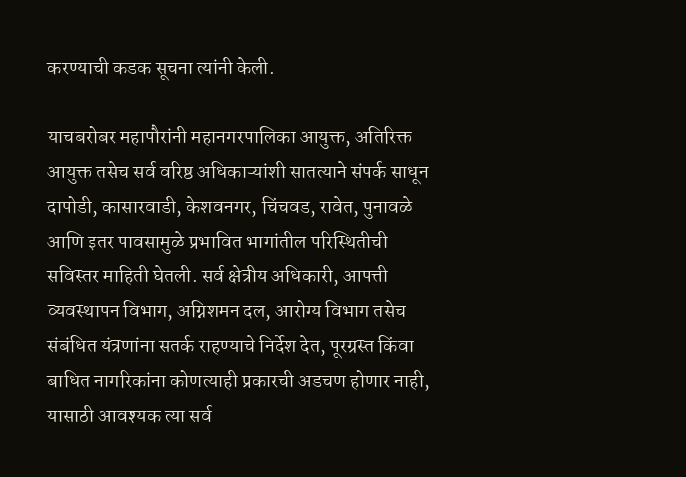करण्याची कडक सूचना त्यांनी केली.

याचबरोबर महापौरांनी महानगरपालिका आयुक्त, अतिरिक्त आयुक्त तसेच सर्व वरिष्ठ अधिकाऱ्यांशी सातत्याने संपर्क साधून दापोडी, कासारवाडी, केशवनगर, चिंचवड, रावेत, पुनावळे आणि इतर पावसामुळे प्रभावित भागांतील परिस्थितीची सविस्तर माहिती घेतली. सर्व क्षेत्रीय अधिकारी, आपत्ती व्यवस्थापन विभाग, अग्निशमन दल, आरोग्य विभाग तसेच संबंधित यंत्रणांना सतर्क राहण्याचे निर्देश देत, पूरग्रस्त किंवा बाधित नागरिकांना कोणत्याही प्रकारची अडचण होणार नाही, यासाठी आवश्यक त्या सर्व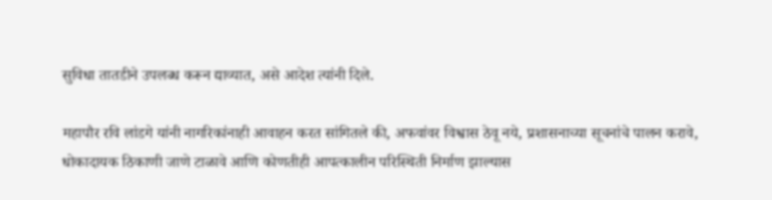सुविधा तातडीने उपलब्ध करून द्याव्यात, असे आदेश त्यांनी दिले.

महापौर रवि लांडगे यांनी नागरिकांनाही आवाहन करत सांगितले की, अफवांवर विश्वास ठेवू नये, प्रशासनाच्या सूचनांचे पालन करावे, धोकादायक ठिकाणी जाणे टाळावे आणि कोणतीही आपत्कालीन परिस्थिती निर्माण झाल्यास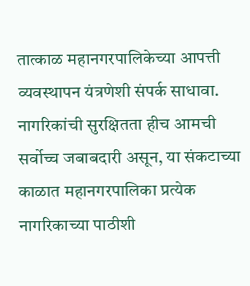तात्काळ महानगरपालिकेच्या आपत्ती व्यवस्थापन यंत्रणेशी संपर्क साधावा. नागरिकांची सुरक्षितता हीच आमची सर्वोच्च जबाबदारी असून, या संकटाच्या काळात महानगरपालिका प्रत्येक नागरिकाच्या पाठीशी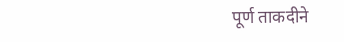पूर्ण ताकदीने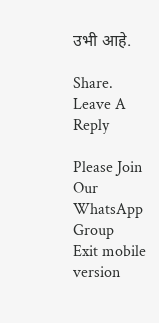उभी आहे.

Share.
Leave A Reply

Please Join Our WhatsApp Group
Exit mobile version